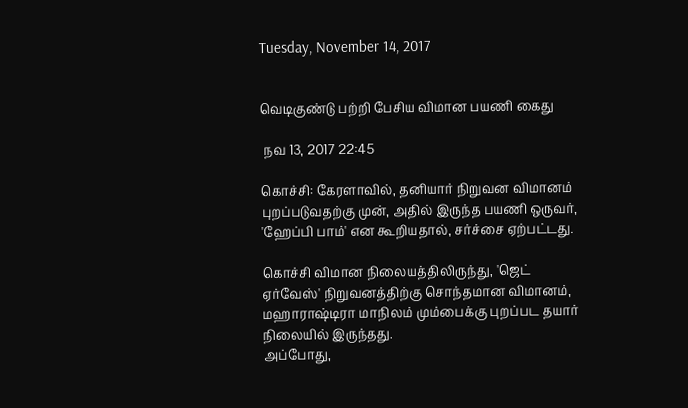Tuesday, November 14, 2017


வெடிகுண்டு பற்றி பேசிய விமான பயணி கைது

 நவ 13, 2017 22:45

கொச்சி: கேரளாவில், தனியார் நிறுவன விமானம் புறப்படுவதற்கு முன், அதில் இருந்த பயணி ஒருவர், 'ஹேப்பி பாம்' என கூறியதால், சர்ச்சை ஏற்பட்டது.

கொச்சி விமான நிலையத்திலிருந்து, 'ஜெட் ஏர்வேஸ்' நிறுவனத்திற்கு சொந்தமான விமானம், மஹாராஷ்டிரா மாநிலம் மும்பைக்கு புறப்பட தயார் நிலையில் இருந்தது.
அப்போது,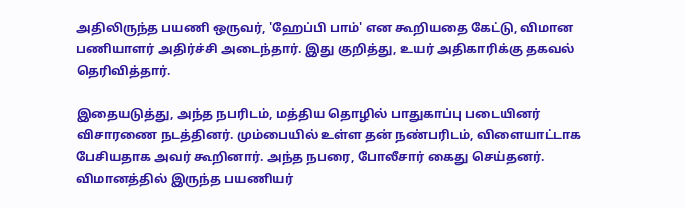அதிலிருந்த பயணி ஒருவர், 'ஹேப்பி பாம்' என கூறியதை கேட்டு, விமான பணியாளர் அதிர்ச்சி அடைந்தார். இது குறித்து, உயர் அதிகாரிக்கு தகவல் தெரிவித்தார்.

இதையடுத்து, அந்த நபரிடம், மத்திய தொழில் பாதுகாப்பு படையினர் விசாரணை நடத்தினர். மும்பையில் உள்ள தன் நண்பரிடம், விளையாட்டாக பேசியதாக அவர் கூறினார். அந்த நபரை, போலீசார் கைது செய்தனர். விமானத்தில் இருந்த பயணியர்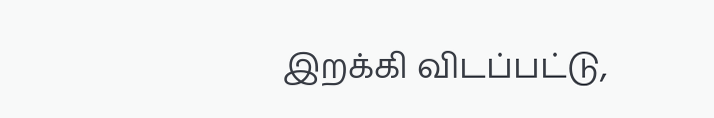இறக்கி விடப்பட்டு,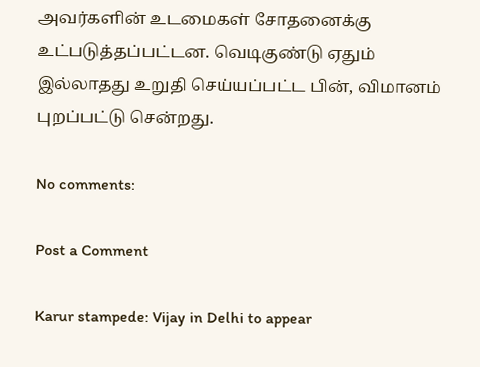அவர்களின் உடமைகள் சோதனைக்கு உட்படுத்தப்பட்டன. வெடிகுண்டு ஏதும் இல்லாதது உறுதி செய்யப்பட்ட பின், விமானம் புறப்பட்டு சென்றது.

No comments:

Post a Comment

Karur stampede: Vijay in Delhi to appear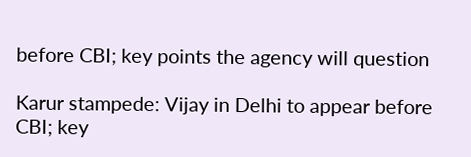before CBI; key points the agency will question

Karur stampede: Vijay in Delhi to appear before CBI; key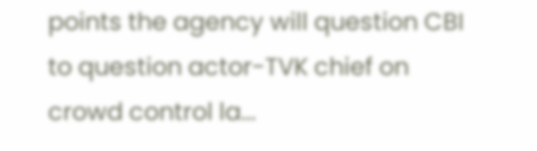points the agency will question CBI to question actor-TVK chief on crowd control la...